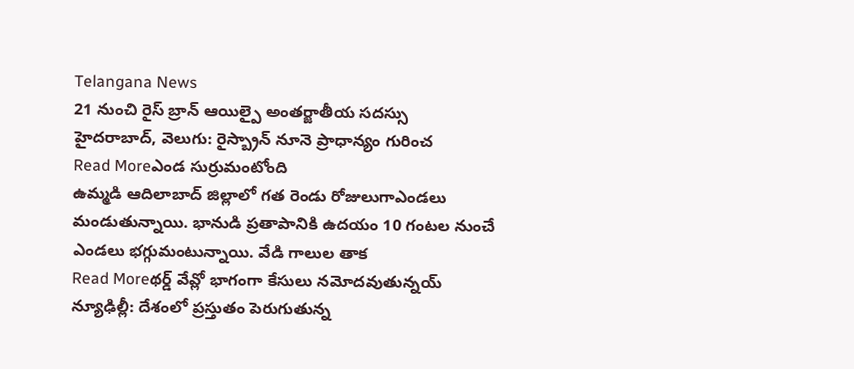Telangana News
21 నుంచి రైస్ బ్రాన్ ఆయిల్పై అంతర్జాతీయ సదస్సు
హైదరాబాద్, వెలుగు: రైస్బ్రాన్ నూనె ప్రాధాన్యం గురించ
Read Moreఎండ సుర్రుమంటోంది
ఉమ్మడి ఆదిలాబాద్ జిల్లాలో గత రెండు రోజులుగాఎండలు మండుతున్నాయి. భానుడి ప్రతాపానికి ఉదయం 10 గంటల నుంచే ఎండలు భగ్గుమంటున్నాయి. వేడి గాలుల తాక
Read Moreథర్డ్ వేవ్లో భాగంగా కేసులు నమోదవుతున్నయ్
న్యూఢిల్లీ: దేశంలో ప్రస్తుతం పెరుగుతున్న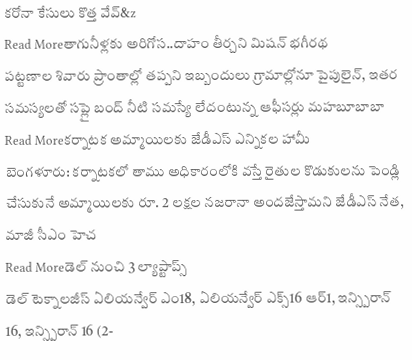కరోనా కేసులు కొత్త వేవ్&z
Read Moreతాగునీళ్లకు అరిగోస..దాహం తీర్చని మిషన్ భగీరథ
పట్టణాల శివారు ప్రాంతాల్లో తప్పని ఇబ్బందులు గ్రామాల్లోనూ పైపులైన్, ఇతర సమస్యలతో సప్లై బంద్ నీటి సమస్యే లేదంటున్న ఆఫీసర్లు మహబూబాబా
Read Moreకర్నాటక అమ్మాయిలకు జేడీఎస్ ఎన్నికల హామీ
బెంగళూరు: కర్నాటకలో తాము అధికారంలోకి వస్తే రైతుల కొడుకులను పెండ్లి చేసుకునే అమ్మాయిలకు రూ. 2 లక్షల నజరానా అందజేస్తామని జేడీఎస్ నేత, మాజీ సీఎం హెచ
Read Moreడెల్ నుంచి 3 ల్యాప్టాప్స్
డెల్ టెక్నాలజీస్ ఏలియన్వేర్ ఎం18, ఏలియన్వేర్ ఎక్స్16 ఆర్1, ఇన్స్పిరాన్ 16, ఇన్స్పిరాన్ 16 (2-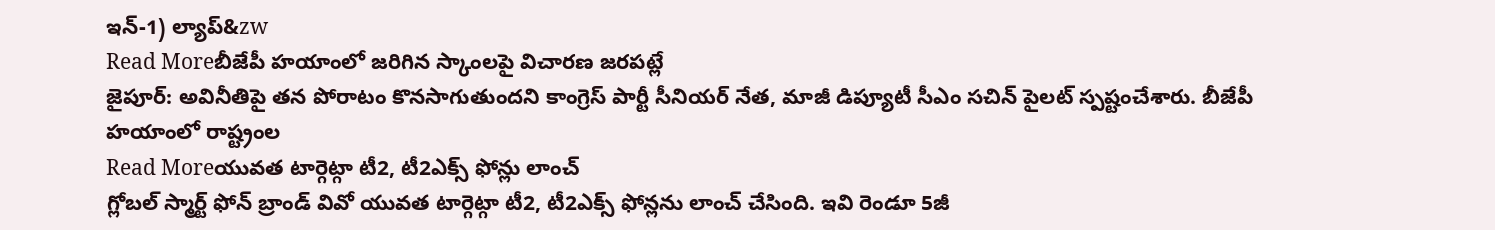ఇన్-1) ల్యాప్&zw
Read Moreబీజేపీ హయాంలో జరిగిన స్కాంలపై విచారణ జరపట్లే
జైపూర్: అవినీతిపై తన పోరాటం కొనసాగుతుందని కాంగ్రెస్ పార్టీ సీనియర్ నేత, మాజీ డిప్యూటీ సీఎం సచిన్ పైలట్ స్పష్టంచేశారు. బీజేపీ హయాంలో రాష్ట్రంల
Read Moreయువత టార్గెట్గా టీ2, టీ2ఎక్స్ ఫోన్లు లాంచ్
గ్లోబల్ స్మార్ట్ ఫోన్ బ్రాండ్ వివో యువత టార్గెట్గా టీ2, టీ2ఎక్స్ ఫోన్లను లాంచ్ చేసింది. ఇవి రెండూ 5జీ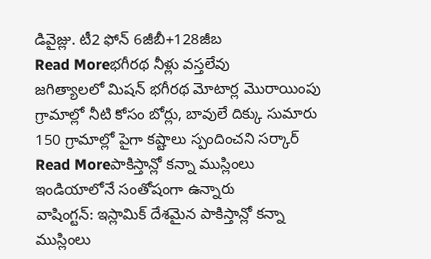డివైజ్లు. టీ2 ఫోన్ 6జీబీ+128జీబ
Read Moreభగీరథ నీళ్లు వస్తలేవు
జగిత్యాలలో మిషన్ భగీరథ మోటార్ల మొరాయింపు గ్రామాల్లో నీటి కోసం బోర్లు, బావులే దిక్కు సుమారు 150 గ్రామాల్లో పైగా కష్టాలు స్పందించని సర్కార్
Read Moreపాకిస్తాన్లో కన్నా ముస్లింలు ఇండియాలోనే సంతోషంగా ఉన్నారు
వాషింగ్టన్: ఇస్లామిక్ దేశమైన పాకిస్తాన్లో కన్నా ముస్లింలు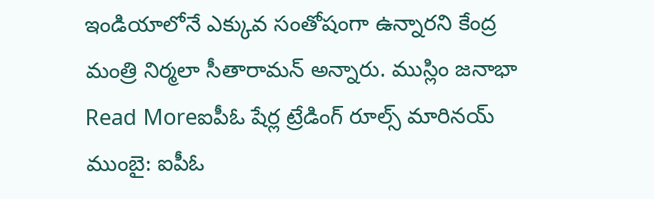ఇండియాలోనే ఎక్కువ సంతోషంగా ఉన్నారని కేంద్ర మంత్రి నిర్మలా సీతారామన్ అన్నారు. ముస్లిం జనాభా
Read Moreఐపీఓ షేర్ల ట్రేడింగ్ రూల్స్ మారినయ్
ముంబై: ఐపీఓ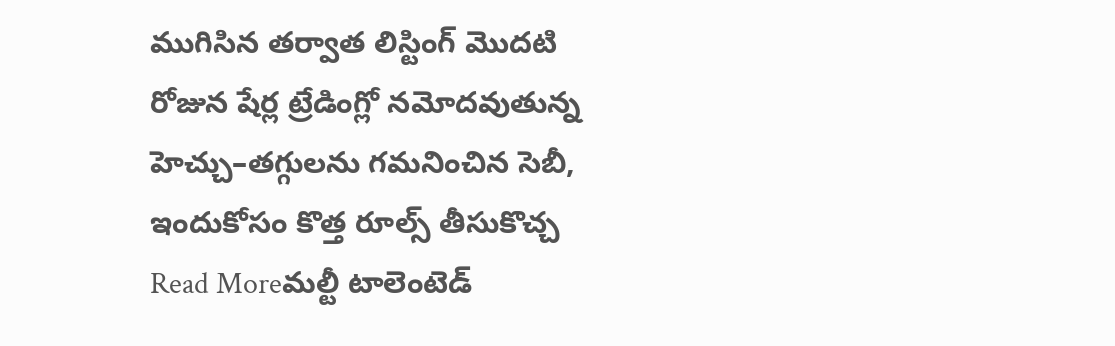ముగిసిన తర్వాత లిస్టింగ్ మొదటి రోజున షేర్ల ట్రేడింగ్లో నమోదవుతున్న హెచ్చు–తగ్గులను గమనించిన సెబీ, ఇందుకోసం కొత్త రూల్స్ తీసుకొచ్చ
Read Moreమల్టీ టాలెంటెడ్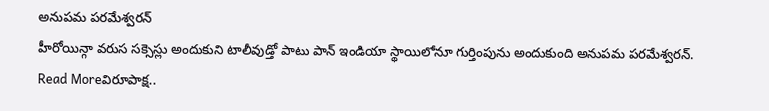అనుపమ పరమేశ్వరన్
హీరోయిన్గా వరుస సక్సెస్లు అందుకుని టాలీవుడ్తో పాటు పాన్ ఇండియా స్థాయిలోనూ గుర్తింపును అందుకుంది అనుపమ పరమేశ్వరన్.
Read Moreవిరూపాక్ష..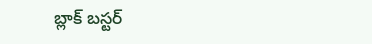బ్లాక్ బస్టర్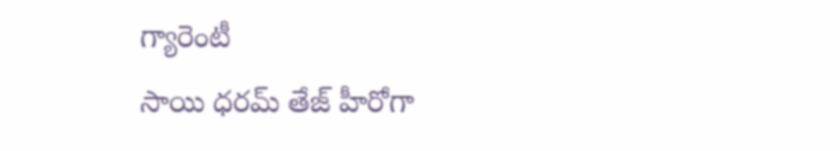గ్యారెంటీ
సాయి ధరమ్ తేజ్ హీరోగా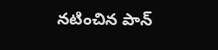నటించిన పాన్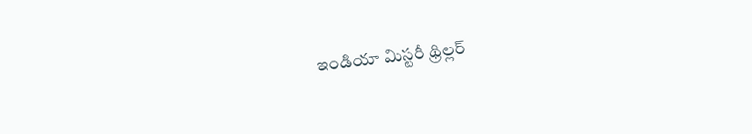ఇండియా మిస్టరీ థ్రిల్లర్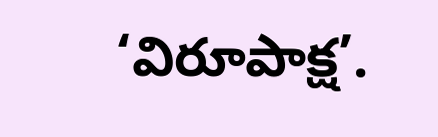‘విరూపాక్ష’.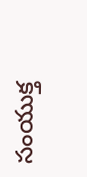సంయుక్త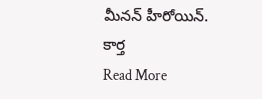మీనన్ హీరోయిన్. కార్త
Read More